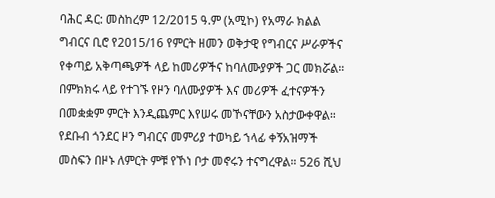ባሕር ዳር: መስከረም 12/2015 ዓ.ም (አሚኮ) የአማራ ክልል ግብርና ቢሮ የ2015/16 የምርት ዘመን ወቅታዊ የግብርና ሥራዎችና የቀጣይ አቅጣጫዎች ላይ ከመሪዎችና ከባለሙያዎች ጋር መክሯል። በምክክሩ ላይ የተገኙ የዞን ባለሙያዎች እና መሪዎች ፈተናዎችን በመቋቋም ምርት እንዲጨምር እየሠሩ መኾናቸውን አስታውቀዋል። የደቡብ ጎንደር ዞን ግብርና መምሪያ ተወካይ ኀላፊ ቀኝአዝማች መስፍን በዞኑ ለምርት ምቹ የኾነ ቦታ መኖሩን ተናግረዋል። 526 ሺህ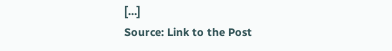[…]
Source: Link to the Post